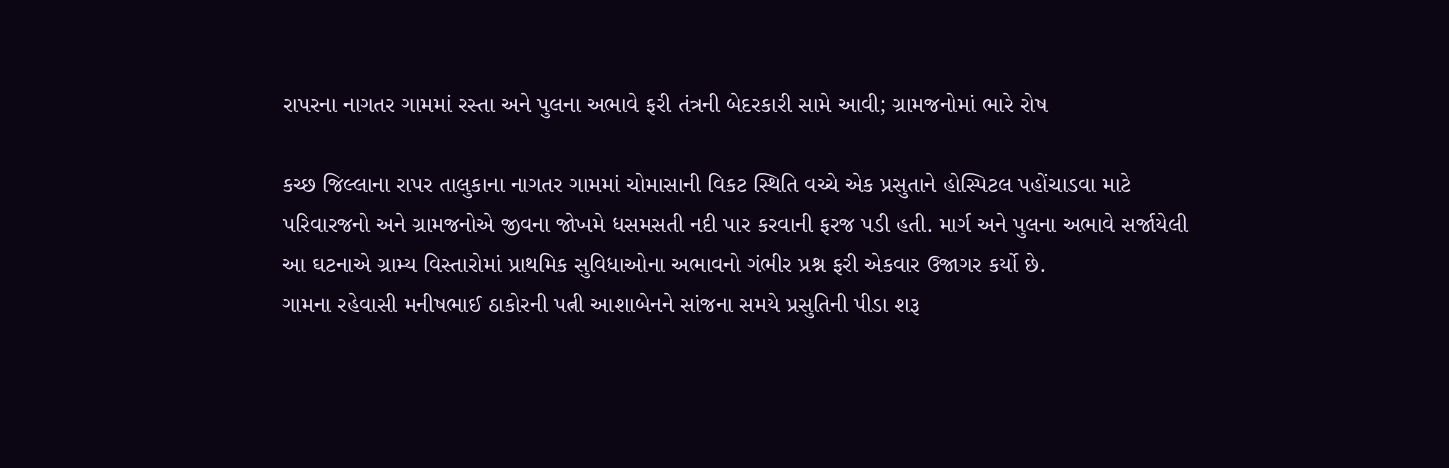રાપરના નાગતર ગામમાં રસ્તા અને પુલના અભાવે ફરી તંત્રની બેદરકારી સામે આવી; ગ્રામજનોમાં ભારે રોષ

કચ્છ જિલ્લાના રાપર તાલુકાના નાગતર ગામમાં ચોમાસાની વિકટ સ્થિતિ વચ્ચે એક પ્રસુતાને હોસ્પિટલ પહોંચાડવા માટે પરિવારજનો અને ગ્રામજનોએ જીવના જોખમે ધસમસતી નદી પાર કરવાની ફરજ પડી હતી. માર્ગ અને પુલના અભાવે સર્જાયેલી આ ઘટનાએ ગ્રામ્ય વિસ્તારોમાં પ્રાથમિક સુવિધાઓના અભાવનો ગંભીર પ્રશ્ન ફરી એકવાર ઉજાગર કર્યો છે.
ગામના રહેવાસી મનીષભાઈ ઠાકોરની પત્ની આશાબેનને સાંજના સમયે પ્રસુતિની પીડા શરૂ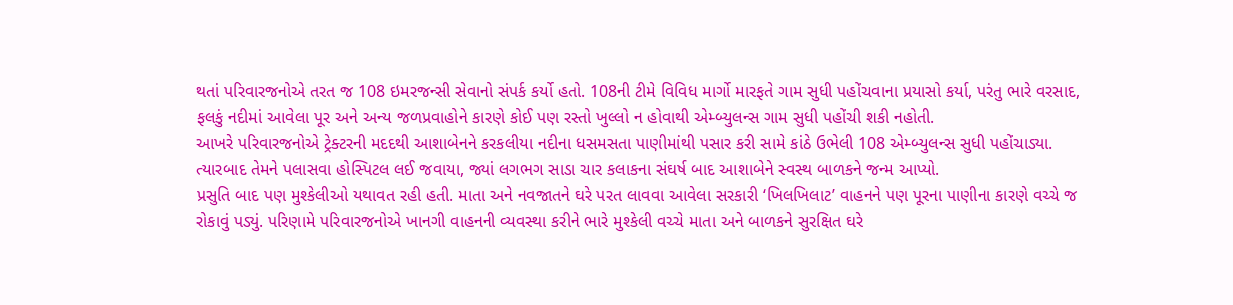થતાં પરિવારજનોએ તરત જ 108 ઇમરજન્સી સેવાનો સંપર્ક કર્યો હતો. 108ની ટીમે વિવિધ માર્ગો મારફતે ગામ સુધી પહોંચવાના પ્રયાસો કર્યા, પરંતુ ભારે વરસાદ, ફલકું નદીમાં આવેલા પૂર અને અન્ય જળપ્રવાહોને કારણે કોઈ પણ રસ્તો ખુલ્લો ન હોવાથી એમ્બ્યુલન્સ ગામ સુધી પહોંચી શકી નહોતી.
આખરે પરિવારજનોએ ટ્રેક્ટરની મદદથી આશાબેનને કરકલીયા નદીના ધસમસતા પાણીમાંથી પસાર કરી સામે કાંઠે ઉભેલી 108 એમ્બ્યુલન્સ સુધી પહોંચાડ્યા. ત્યારબાદ તેમને પલાસવા હોસ્પિટલ લઈ જવાયા, જ્યાં લગભગ સાડા ચાર કલાકના સંઘર્ષ બાદ આશાબેને સ્વસ્થ બાળકને જન્મ આપ્યો.
પ્રસુતિ બાદ પણ મુશ્કેલીઓ યથાવત રહી હતી. માતા અને નવજાતને ઘરે પરત લાવવા આવેલા સરકારી ‘ખિલખિલાટ’ વાહનને પણ પૂરના પાણીના કારણે વચ્ચે જ રોકાવું પડ્યું. પરિણામે પરિવારજનોએ ખાનગી વાહનની વ્યવસ્થા કરીને ભારે મુશ્કેલી વચ્ચે માતા અને બાળકને સુરક્ષિત ઘરે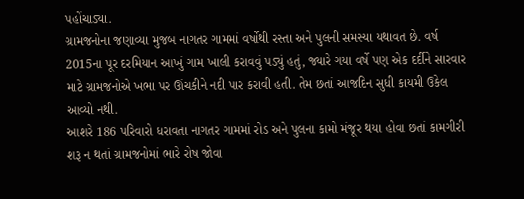પહોંચાડ્યા.
ગ્રામજનોના જણાવ્યા મુજબ નાગતર ગામમાં વર્ષોથી રસ્તા અને પુલની સમસ્યા યથાવત છે. વર્ષ 2015ના પૂર દરમિયાન આખું ગામ ખાલી કરાવવું પડ્યું હતું, જ્યારે ગયા વર્ષે પણ એક દર્દીને સારવાર માટે ગ્રામજનોએ ખભા પર ઊંચકીને નદી પાર કરાવી હતી. તેમ છતાં આજદિન સુધી કાયમી ઉકેલ આવ્યો નથી.
આશરે 186 પરિવારો ધરાવતા નાગતર ગામમાં રોડ અને પુલના કામો મંજૂર થયા હોવા છતાં કામગીરી શરૂ ન થતાં ગ્રામજનોમાં ભારે રોષ જોવા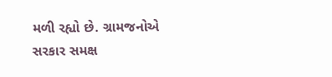મળી રહ્યો છે. ગ્રામજનોએ સરકાર સમક્ષ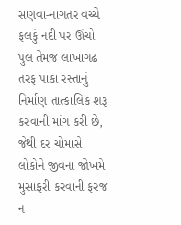સણવા-નાગતર વચ્ચે ફલકું નદી પર ઊંચો પુલ તેમજ લાખાગઢ તરફ પાકા રસ્તાનું નિર્માણ તાત્કાલિક શરૂ કરવાની માંગ કરી છે, જેથી દર ચોમાસે લોકોને જીવના જોખમે મુસાફરી કરવાની ફરજ ન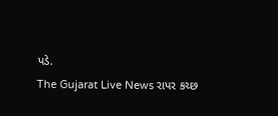પડે.
The Gujarat Live News રાપર કચ્છ